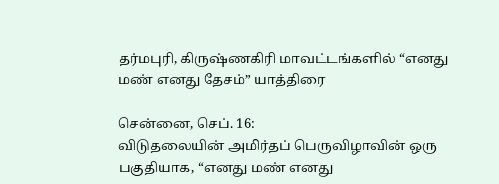தர்மபுரி, கிருஷ்ணகிரி மாவட்டங்களில் “எனது மண் எனது தேசம்” யாத்திரை

சென்னை, செப். 16:
விடுதலையின் அமிர்தப் பெருவிழாவின் ஒரு பகுதியாக, “எனது மண் எனது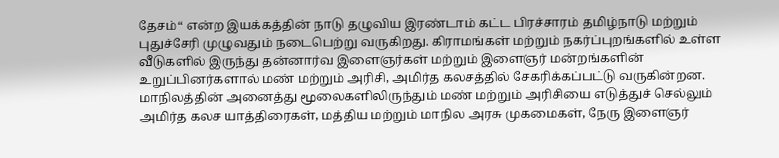தேசம்“ என்ற இயக்கத்தின் நாடு தழுவிய இரண்டாம் கட்ட பிரச்சாரம் தமிழ்நாடு மற்றும் புதுச்சேரி முழுவதும் நடைபெற்று வருகிறது. கிராமங்கள் மற்றும் நகர்ப்புறங்களில் உள்ள வீடுகளில் இருந்து தன்னார்வ இளைஞர்கள் மற்றும் இளைஞர் மன்றங்களின் உறுப்பினர்களால் மண் மற்றும் அரிசி, அமிர்த கலசத்தில் சேகரிக்கப்பட்டு வருகின்றன.
மாநிலத்தின் அனைத்து மூலைகளிலிருந்தும் மண் மற்றும் அரிசியை எடுத்துச் செல்லும் அமிர்த கலச யாத்திரைகள், மத்திய மற்றும் மாநில அரசு முகமைகள், நேரு இளைஞர்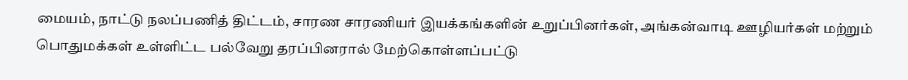மையம், நாட்டு நலப்பணித் திட்டம், சாரண சாரணியர் இயக்கங்களின் உறுப்பினர்கள், அங்கன்வாடி ஊழியர்கள் மற்றும் பொதுமக்கள் உள்ளிட்ட பல்வேறு தரப்பினரால் மேற்கொள்ளப்பட்டு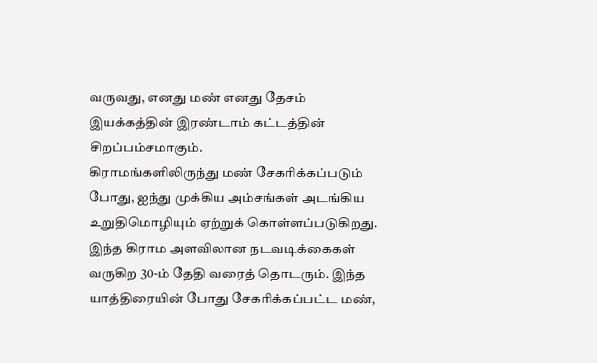வருவது, எனது மண் எனது தேசம் இயக்கத்தின் இரண்டாம் கட்டத்தின் சிறப்பம்சமாகும்.
கிராமங்களிலிருந்து மண் சேகரிக்கப்படும் போது, ஐந்து முக்கிய அம்சங்கள் அடங்கிய உறுதிமொழியும் ஏற்றுக் கொள்ளப்படுகிறது. இந்த கிராம அளவிலான நடவடிக்கைகள் வருகிற 30-ம் தேதி வரைத் தொடரும். இந்த யாத்திரையின் போது சேகரிக்கப்பட்ட மண்,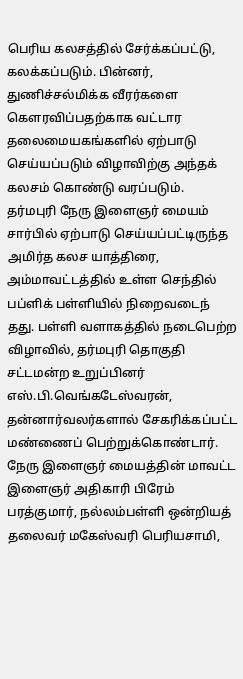பெரிய கலசத்தில் சேர்க்கப்பட்டு, கலக்கப்படும். பின்னர், துணிச்சல்மிக்க வீரர்களை கௌரவிப்பதற்காக வட்டார தலைமையகங்களில் ஏற்பாடு செய்யப்படும் விழாவிற்கு அந்தக் கலசம் கொண்டு வரப்படும்.
தர்மபுரி நேரு இளைஞர் மையம் சார்பில் ஏற்பாடு செய்யப்பட்டிருந்த அமிர்த கலச யாத்திரை, அம்மாவட்டத்தில் உள்ள செந்தில் பப்ளிக் பள்ளியில் நிறைவடைந் தது. பள்ளி வளாகத்தில் நடைபெற்ற விழாவில், தர்மபுரி தொகுதி சட்டமன்ற உறுப்பினர் எஸ்.பி.வெங்கடேஸ்வரன், தன்னார்வலர்களால் சேகரிக்கப்பட்ட மண்ணைப் பெற்றுக்கொண்டார். நேரு இளைஞர் மையத்தின் மாவட்ட இளைஞர் அதிகாரி பிரேம் பரத்குமார், நல்லம்பள்ளி ஒன்றியத் தலைவர் மகேஸ்வரி பெரியசாமி,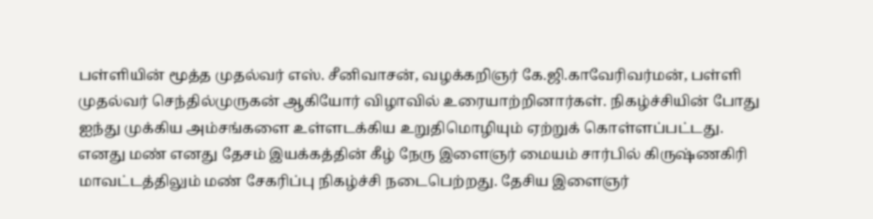பள்ளியின் மூத்த முதல்வர் எஸ். சீனிவாசன், வழக்கறிஞர் கே.ஜி.காவேரிவர்மன், பள்ளி முதல்வர் செந்தில்முருகன் ஆகியோர் விழாவில் உரையாற்றினார்கள். நிகழ்ச்சியின் போது ஐந்து முக்கிய அம்சங்களை உள்ளடக்கிய உறுதிமொழியும் ஏற்றுக் கொள்ளப்பட்டது.
எனது மண் எனது தேசம் இயக்கத்தின் கீழ் நேரு இளைஞர் மையம் சார்பில் கிருஷ்ணகிரி மாவட்டத்திலும் மண் சேகரிப்பு நிகழ்ச்சி நடைபெற்றது. தேசிய இளைஞர்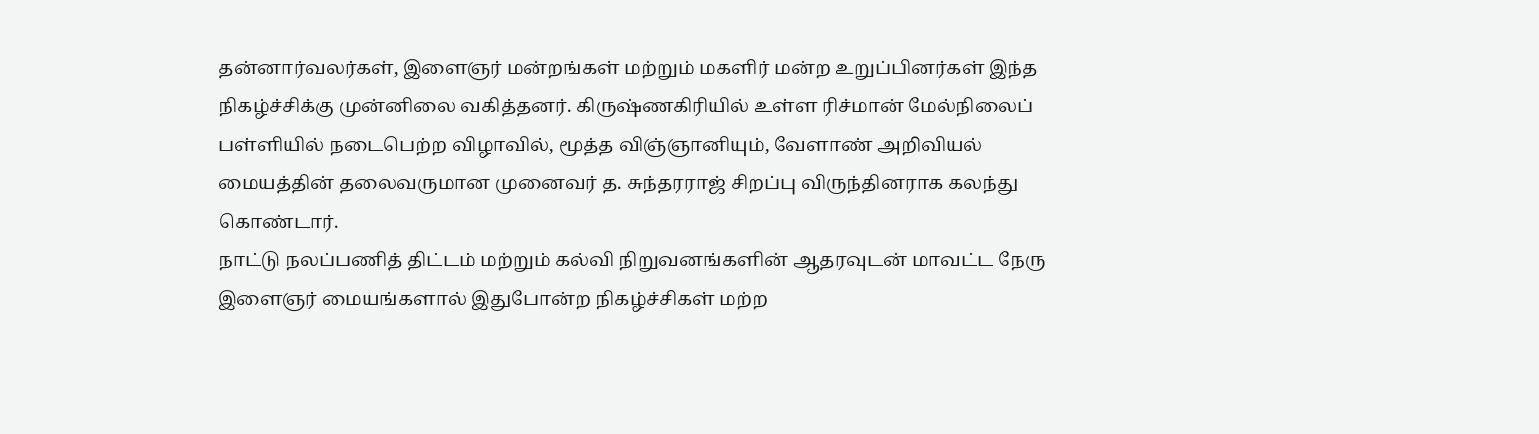தன்னார்வலர்கள், இளைஞர் மன்றங்கள் மற்றும் மகளிர் மன்ற உறுப்பினர்கள் இந்த நிகழ்ச்சிக்கு முன்னிலை வகித்தனர். கிருஷ்ணகிரியில் உள்ள ரிச்மான் மேல்நிலைப் பள்ளியில் நடைபெற்ற விழாவில், மூத்த விஞ்ஞானியும், வேளாண் அறிவியல் மையத்தின் தலைவருமான முனைவர் த. சுந்தரராஜ் சிறப்பு விருந்தினராக கலந்து கொண்டார்.
நாட்டு நலப்பணித் திட்டம் மற்றும் கல்வி நிறுவனங்களின் ஆதரவுடன் மாவட்ட நேரு இளைஞர் மையங்களால் இதுபோன்ற நிகழ்ச்சிகள் மற்ற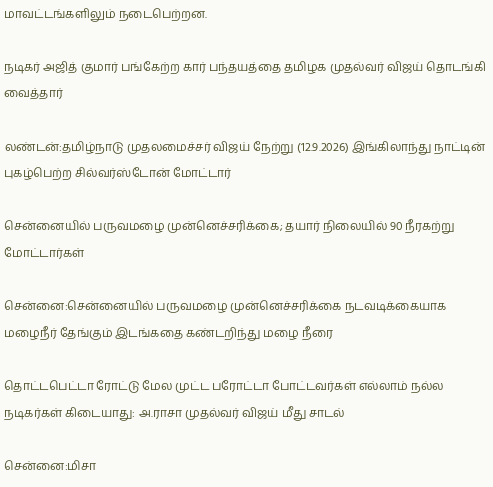மாவட்டங்களிலும் நடைபெற்றன.

நடிகர் அஜித் குமார் பங்கேற்ற கார் பந்தயத்தை தமிழக முதல்வர் விஜய் தொடங்கி வைத்தார்

லண்டன்:தமிழ்நாடு முதலமைச்சர் விஜய் நேற்று (12.9.2026) இங்கிலாந்து நாட்டின் புகழ்பெற்ற சில்வர்ஸ்டோன் மோட்டார்

சென்னையில் பருவமழை முன்னெச்சரிக்கை; தயார் நிலையில் 90 நீரகற்று மோட்டார்கள்

சென்னை:சென்னையில் பருவமழை முன்னெச்சரிக்கை நடவடிக்கையாக மழைநீர் தேங்கும் இடங்கதை கண்டறிந்து மழை நீரை

தொட்டபெட்டா ரோட்டு மேல முட்ட பரோட்டா போட்டவர்கள் எல்லாம் நல்ல நடிகர்கள் கிடையாது: அ.ராசா முதல்வர் விஜய் மீது சாடல்

சென்னை:மிசா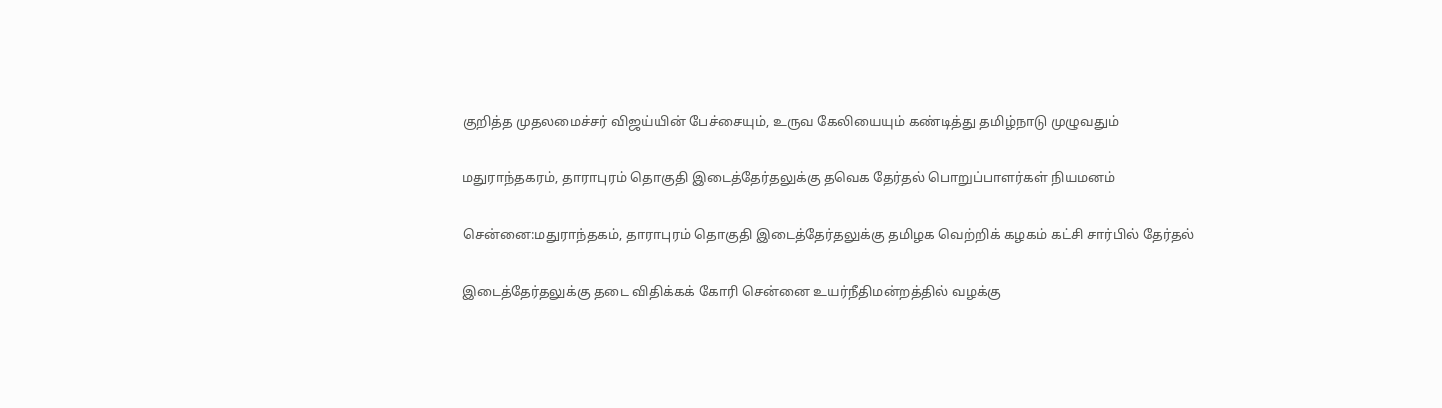குறித்த முதலமைச்சர் விஜய்யின் பேச்சையும், உருவ கேலியையும் கண்டித்து தமிழ்நாடு முழுவதும்

மதுராந்தகரம், தாராபுரம் தொகுதி இடைத்தேர்தலுக்கு தவெக தேர்தல் பொறுப்பாளர்கள் நியமனம்

சென்னை:மதுராந்தகம், தாராபுரம் தொகுதி இடைத்தேர்தலுக்கு தமிழக வெற்றிக் கழகம் கட்சி சார்பில் தேர்தல்

இடைத்தேர்தலுக்கு தடை விதிக்கக் கோரி சென்னை உயர்நீதிமன்றத்தில் வழக்கு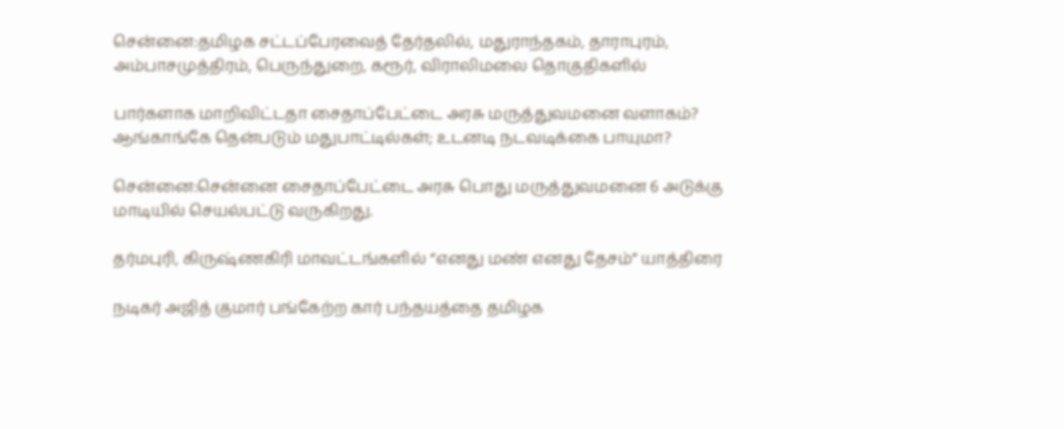சென்னை:தமிழக சட்டப்பேரவைத் தேர்தலில், மதுராந்தகம், தாராபுரம், அம்பாசமுத்திரம், பெருந்துறை, கரூர், விராலிமலை தொகுதிகளில்

பார்களாக மாறிவிட்டதா சைதாப்பேட்டை அரசு மருத்துவமனை வளாகம்? ஆங்காங்கே தென்படும் மதுபாட்டில்கள்; உடனடி நடவடிக்கை பாயுமா?

சென்னை:சென்னை சைதாப்பேட்டை அரசு பொது மருத்துவமனை 6 அடுக்கு மாடியில் செயல்பட்டு வருகிறது.

தர்மபுரி, கிருஷ்ணகிரி மாவட்டங்களில் “எனது மண் எனது தேசம்” யாத்திரை

நடிகர் அஜித் குமார் பங்கேற்ற கார் பந்தயத்தை தமிழக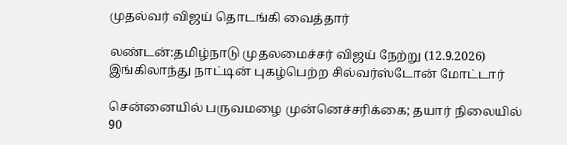முதல்வர் விஜய் தொடங்கி வைத்தார்

லண்டன்:தமிழ்நாடு முதலமைச்சர் விஜய் நேற்று (12.9.2026) இங்கிலாந்து நாட்டின் புகழ்பெற்ற சில்வர்ஸ்டோன் மோட்டார்

சென்னையில் பருவமழை முன்னெச்சரிக்கை; தயார் நிலையில் 90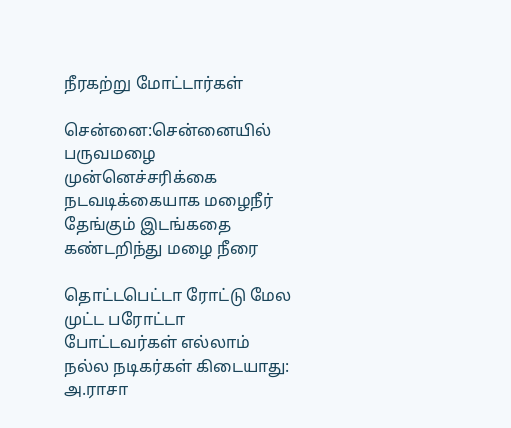நீரகற்று மோட்டார்கள்

சென்னை:சென்னையில் பருவமழை முன்னெச்சரிக்கை நடவடிக்கையாக மழைநீர் தேங்கும் இடங்கதை கண்டறிந்து மழை நீரை

தொட்டபெட்டா ரோட்டு மேல முட்ட பரோட்டா போட்டவர்கள் எல்லாம் நல்ல நடிகர்கள் கிடையாது: அ.ராசா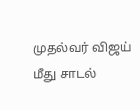முதல்வர் விஜய் மீது சாடல்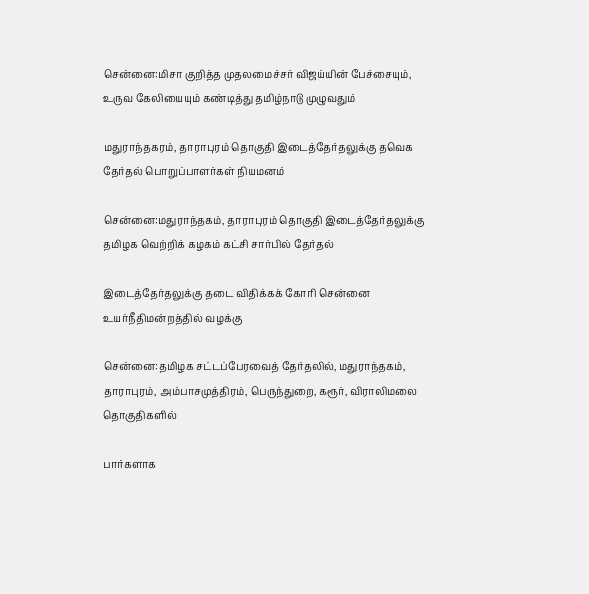சென்னை:மிசா குறித்த முதலமைச்சர் விஜய்யின் பேச்சையும், உருவ கேலியையும் கண்டித்து தமிழ்நாடு முழுவதும்

மதுராந்தகரம், தாராபுரம் தொகுதி இடைத்தேர்தலுக்கு தவெக தேர்தல் பொறுப்பாளர்கள் நியமனம்

சென்னை:மதுராந்தகம், தாராபுரம் தொகுதி இடைத்தேர்தலுக்கு தமிழக வெற்றிக் கழகம் கட்சி சார்பில் தேர்தல்

இடைத்தேர்தலுக்கு தடை விதிக்கக் கோரி சென்னை உயர்நீதிமன்றத்தில் வழக்கு

சென்னை:தமிழக சட்டப்பேரவைத் தேர்தலில், மதுராந்தகம், தாராபுரம், அம்பாசமுத்திரம், பெருந்துறை, கரூர், விராலிமலை தொகுதிகளில்

பார்களாக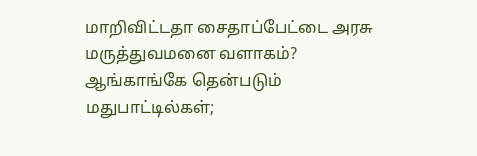மாறிவிட்டதா சைதாப்பேட்டை அரசு மருத்துவமனை வளாகம்? ஆங்காங்கே தென்படும் மதுபாட்டில்கள்;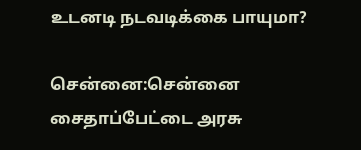உடனடி நடவடிக்கை பாயுமா?

சென்னை:சென்னை சைதாப்பேட்டை அரசு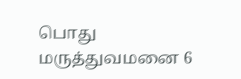பொது மருத்துவமனை 6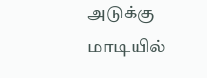அடுக்கு மாடியில்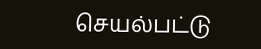செயல்பட்டு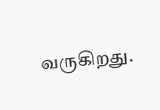வருகிறது.